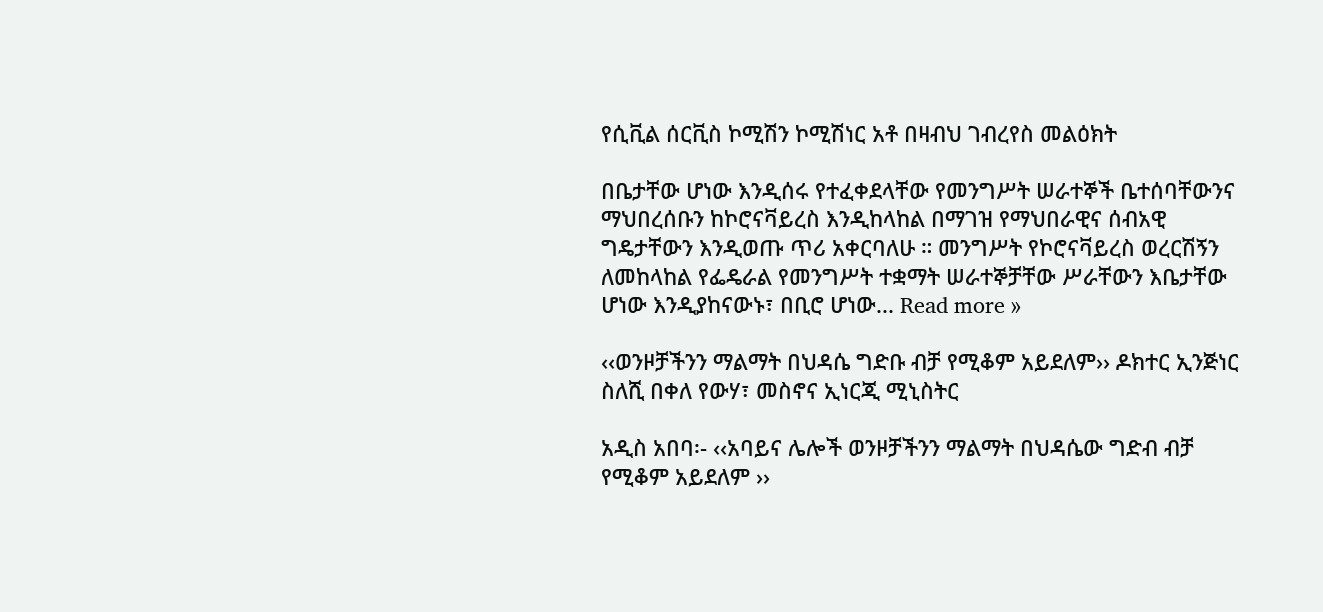የሲቪል ሰርቪስ ኮሚሽን ኮሚሽነር አቶ በዛብህ ገብረየስ መልዕክት

በቤታቸው ሆነው እንዲሰሩ የተፈቀደላቸው የመንግሥት ሠራተኞች ቤተሰባቸውንና ማህበረሰቡን ከኮሮናቫይረስ እንዲከላከል በማገዝ የማህበራዊና ሰብአዊ ግዴታቸውን እንዲወጡ ጥሪ አቀርባለሁ ። መንግሥት የኮሮናቫይረስ ወረርሽኝን ለመከላከል የፌዴራል የመንግሥት ተቋማት ሠራተኞቻቸው ሥራቸውን እቤታቸው ሆነው እንዲያከናውኑ፣ በቢሮ ሆነው... Read more »

‹‹ወንዞቻችንን ማልማት በህዳሴ ግድቡ ብቻ የሚቆም አይደለም›› ዶክተር ኢንጅነር ስለሺ በቀለ የውሃ፣ መስኖና ኢነርጂ ሚኒስትር

አዲስ አበባ፡- ‹‹አባይና ሌሎች ወንዞቻችንን ማልማት በህዳሴው ግድብ ብቻ የሚቆም አይደለም ››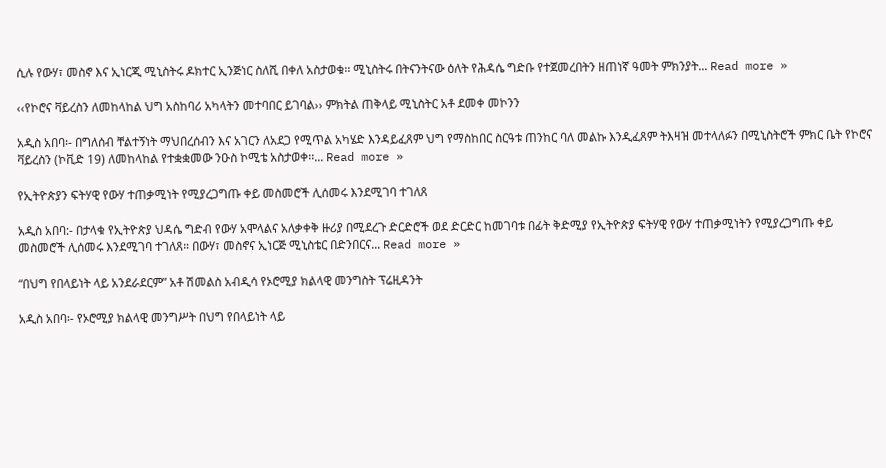ሲሉ የውሃ፣ መስኖ እና ኢነርጂ ሚኒስትሩ ዶክተር ኢንጅነር ስለሺ በቀለ አስታወቁ፡፡ ሚኒስትሩ በትናንትናው ዕለት የሕዳሴ ግድቡ የተጀመረበትን ዘጠነኛ ዓመት ምክንያት... Read more »

‹‹የኮሮና ቫይረስን ለመከላከል ህግ አስከባሪ አካላትን መተባበር ይገባል›› ምክትል ጠቅላይ ሚኒስትር አቶ ደመቀ መኮንን

አዲስ አበባ፡- በግለሰብ ቸልተኝነት ማህበረሰብን እና አገርን ለአደጋ የሚጥል አካሄድ እንዳይፈጸም ህግ የማስከበር ስርዓቱ ጠንከር ባለ መልኩ እንዲፈጸም ትእዛዝ መተላለፉን በሚኒስትሮች ምክር ቤት የኮሮና ቫይረስን (ኮቪድ 19) ለመከላከል የተቋቋመው ንዑስ ኮሚቴ አስታወቀ፡፡... Read more »

የኢትዮጵያን ፍትሃዊ የውሃ ተጠቃሚነት የሚያረጋግጡ ቀይ መስመሮች ሊሰመሩ እንደሚገባ ተገለጸ

አዲስ አበባ:- በታላቁ የኢትዮጵያ ህዳሴ ግድብ የውሃ አሞላልና አለቃቀቅ ዙሪያ በሚደረጉ ድርድሮች ወደ ድርድር ከመገባቱ በፊት ቅድሚያ የኢትዮጵያ ፍትሃዊ የውሃ ተጠቃሚነትን የሚያረጋግጡ ቀይ መስመሮች ሊሰመሩ እንደሚገባ ተገለጸ። በውሃ፣ መስኖና ኢነርጅ ሚኒስቴር በድንበርና... Read more »

“በህግ የበላይነት ላይ አንደራደርም” አቶ ሽመልስ አብዲሳ የኦሮሚያ ክልላዊ መንግስት ፕሬዚዳንት

አዲስ አበባ፡- የኦሮሚያ ክልላዊ መንግሥት በህግ የበላይነት ላይ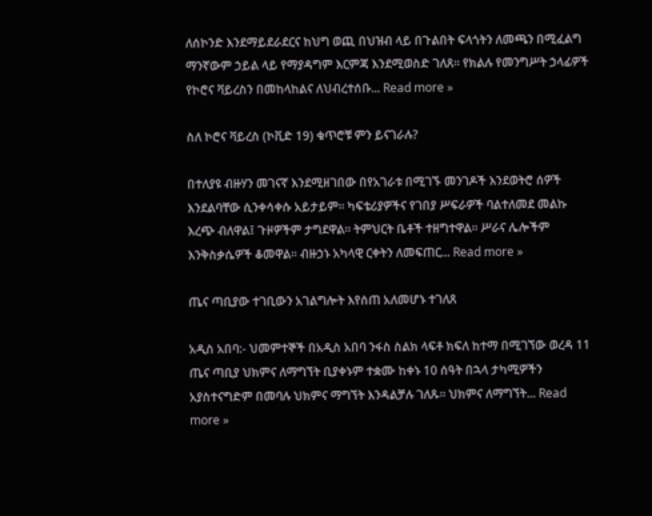ለሰኮንድ እንደማይደራደርና ከህግ ወጪ በህዝብ ላይ በጉልበት ፍላጎትን ለመጫን በሚፈልግ ማንኛውም ኃይል ላይ የማያዳግም እርምጃ እንደሚወስድ ገለጸ፡፡ የክልሉ የመንግሥት ኃላፊዎች የኮሮና ቫይረስን በመከላከልና ለህብረተሰቡ... Read more »

ስለ ኮሮና ቫይረስ (ኮቪድ 19) ቁጥሮቹ ምን ይናገራሉ?

በተለያዩ ብዙሃን መገናኛ እንደሚዘገበው በየአገራቱ በሚገኙ መንገዶች እንደወትሮ ሰዎች እንደልባቸው ሲንቀሳቀሱ አይታይም። ካፍቴሪያዎችና የገበያ ሥፍራዎች ባልተለመደ መልኩ እረጭ ብለዋል፤ ጉዞዎችም ታግደዋል። ትምህርት ቤቶች ተዘግተዋል። ሥራና ሌሎችም እንቅስቃሴዎች ቆመዋል። ብዙኃኑ አካላዊ ርቀትን ለመፍጠር... Read more »

ጤና ጣቢያው ተገቢውን አገልግሎት እየሰጠ አለመሆኑ ተገለጸ

አዲስ አበባ:- ህመምተኞች በአዲስ አበባ ንፋስ ስልክ ላፍቶ ክፍለ ከተማ በሚገኘው ወረዳ 11 ጤና ጣቢያ ህክምና ለማግኘት ቢያቀኑም ተቋሙ ከቀኑ 10 ሰዓት በኋላ ታካሚዎችን አያስተናግድም በመባሉ ህክምና ማግኘት እንዳልቻሉ ገለጹ። ህክምና ለማግኘት... Read more »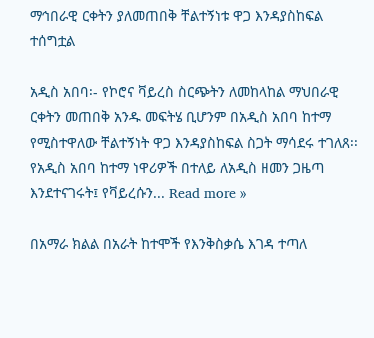ማኅበራዊ ርቀትን ያለመጠበቅ ቸልተኝነቱ ዋጋ እንዳያስከፍል ተሰግቷል

አዲስ አበባ፡- የኮሮና ቫይረስ ስርጭትን ለመከላከል ማህበራዊ ርቀትን መጠበቅ አንዱ መፍትሄ ቢሆንም በአዲስ አበባ ከተማ የሚስተዋለው ቸልተኝነት ዋጋ እንዳያስከፍል ስጋት ማሳደሩ ተገለጸ፡፡ የአዲስ አበባ ከተማ ነዋሪዎች በተለይ ለአዲስ ዘመን ጋዜጣ እንደተናገሩት፤ የቫይረሱን... Read more »

በአማራ ክልል በአራት ከተሞች የእንቅስቃሴ እገዳ ተጣለ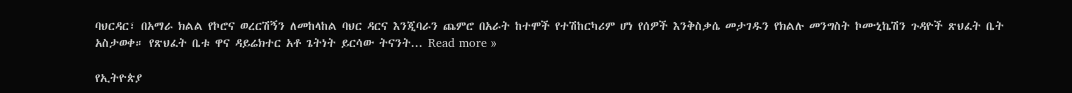ባህርዳር፣ በአማራ ክልል የኮሮና ወረርሽኝን ለመከላከል ባህር ዳርና እንጂባራን ጨምሮ በአራት ከተሞች የተሽከርካሪም ሆነ የሰዎች እንቅስቃሴ መታገዱን የክልሉ መንግስት ኮሙኒኬሽን ጉዳዮች ጽህፈት ቤት አስታወቀ። የጽህፈት ቤቱ ዋና ዳይሬክተር አቶ ጌትነት ይርሳው ትናንት... Read more »

የኢትዮጵያ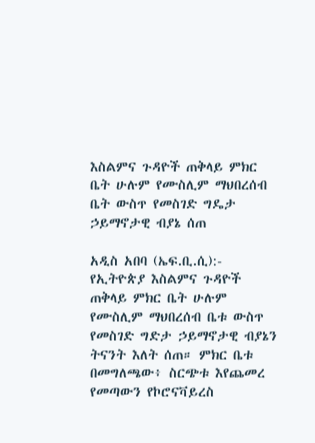እስልምና ጉዳዮች ጠቅላይ ምክር ቤት ሁሉም የሙስሊም ማህበረሰብ ቤት ውስጥ የመስገድ ግዴታ ኃይማኖታዊ ብያኔ ሰጠ

አዲስ አበባ (ኤፍ.ቢ.ሲ):- የኢትዮጵያ እስልምና ጉዳዮች ጠቅላይ ምክር ቤት ሁሉም የሙስሊም ማህበረሰብ ቤቱ ውስጥ የመስገድ ግድታ ኃይማኖታዊ ብያኔን ትናንት እለት ሰጠ። ምክር ቤቱ በመግለጫው፥ ስርጭቱ እየጨመረ የመጣውን የኮሮናቫይረስ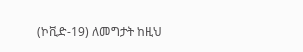(ኮቪድ-19) ለመግታት ከዚህ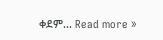ቀደም... Read more »